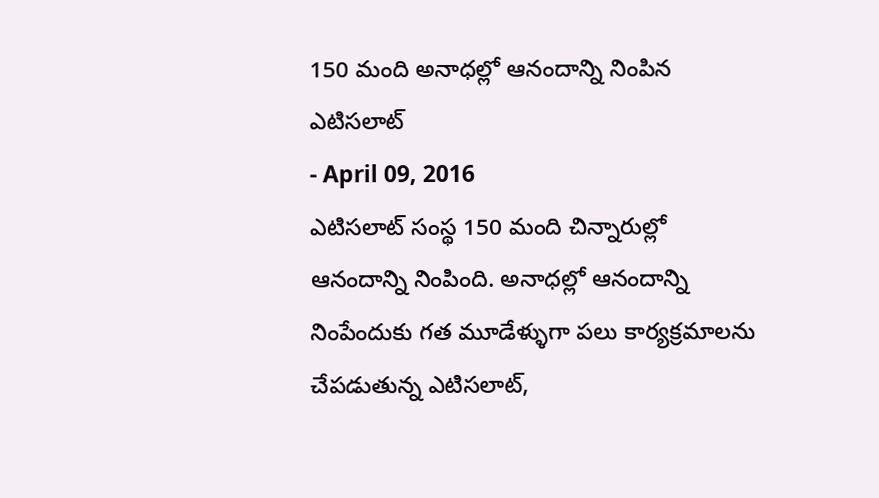150 మంది అనాధల్లో ఆనందాన్ని నింపిన ఎటిసలాట్
- April 09, 2016
ఎటిసలాట్ సంస్థ 150 మంది చిన్నారుల్లో ఆనందాన్ని నింపింది. అనాధల్లో ఆనందాన్ని నింపేందుకు గత మూడేళ్ళుగా పలు కార్యక్రమాలను చేపడుతున్న ఎటిసలాట్,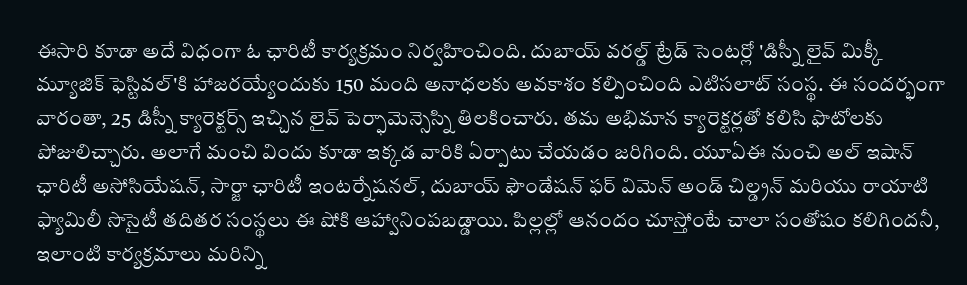ఈసారి కూడా అదే విధంగా ఓ ఛారిటీ కార్యక్రమం నిర్వహించింది. దుబాయ్ వరల్డ్ ట్రేడ్ సెంటర్లో 'డిస్నీ లైవ్ మిక్కీ మ్యూజిక్ ఫెస్టివల్'కి హాజరయ్యేందుకు 150 మంది అనాధలకు అవకాశం కల్పించింది ఎటిసలాట్ సంస్థ. ఈ సందర్భంగా వారంతా, 25 డిస్నీ క్యారెక్టర్స్ ఇచ్చిన లైవ్ పెర్ఫామెన్సెస్ని తిలకించారు. తమ అభిమాన క్యారెక్టర్లతో కలిసి ఫొటోలకు పోజులిచ్చారు. అలాగే మంచి విందు కూడా ఇక్కడ వారికి ఏర్పాటు చేయడం జరిగింది. యూఏఈ నుంచి అల్ ఇషాన్ ఛారిటీ అసోసియేషన్, సార్జా ఛారిటీ ఇంటర్నేషనల్, దుబాయ్ ఫౌండేషన్ ఫర్ విమెన్ అండ్ చిల్డ్రన్ మరియు రాయాటి ఫ్యామిలీ సొసైటీ తదితర సంస్థలు ఈ షోకి ఆహ్వానింపబడ్డాయి. పిల్లల్లో ఆనందం చూస్తోంటే చాలా సంతోషం కలిగిందనీ, ఇలాంటి కార్యక్రమాలు మరిన్ని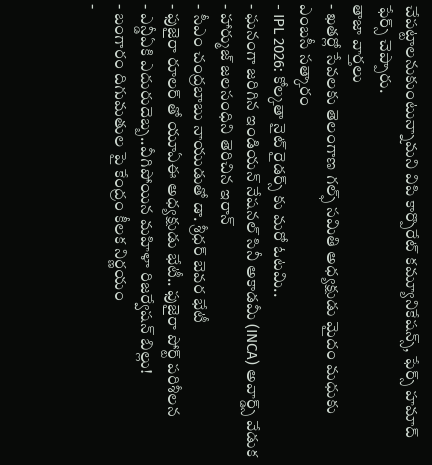చేపట్టాలనుకుంటున్నామని విపి కార్పొరేట్ కమ్యూనికేషన్స్, ఫేర్స్ హమాద్ ఫేర్స్ చెప్పారు.
తాజా వార్తలు
- ఖతర్లో సేవలకు తెలంగాణ గల్ఫ్ సమితి అధ్యక్షుడు మైదం మధుకు ఎంబసీ సత్కారం
- IPL 2026: కోల్కతా నైట్ రైడర్స్ కు మరో ఓటమి..
- ఘనంగా జరిగిన ఇండియన్ నేషనల్ సినీ అకాడమీ (INCA) అవార్డ్స్ వేడుక
- హార్ముజ్ జలసంధిని తెరిచిన ఇరాన్
- సీఎం చంద్రబాబు నాయుడుతో డా. శ్రీధర్ బెవర భేటీ
- ఫుజైరా రూలర్ తో యూఏఈ అధ్యక్షుడు భేటీ.. ఫుజైరా పోర్ట్ పరిశీలన
- ఎన్డీఏకి ఎదురుదెబ్బ..వీగిపోయిన మహిళా రిజర్వేషన్ బిల్లు!
- బంగారం దిగుమతుల పై కేంద్రం కీలక నిర్ణయం
-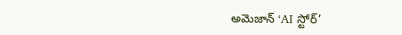అమెజాన్ ‘AI స్టోర్’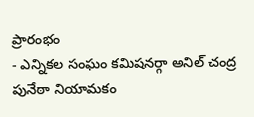ప్రారంభం
- ఎన్నికల సంఘం కమిషనర్గా అనిల్ చంద్ర పునేఠా నియామకం